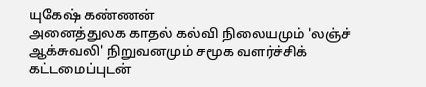யுகேஷ் கண்ணன்
அனைத்துலக காதல் கல்வி நிலையமும் 'லஞ்ச் ஆக்சுவலி' நிறுவனமும் சமூக வளர்ச்சிக் கட்டமைப்புடன்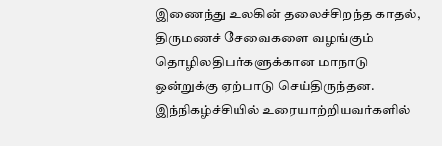இணைந்து உலகின் தலைச்சிறந்த காதல், திருமணச் சேவைகளை வழங்கும் தொழிலதிபர்களுக்கான மாநாடு ஒன்றுக்கு ஏற்பாடு செய்திருந்தன.
இந்நிகழ்ச்சியில் உரையாற்றியவர்களில்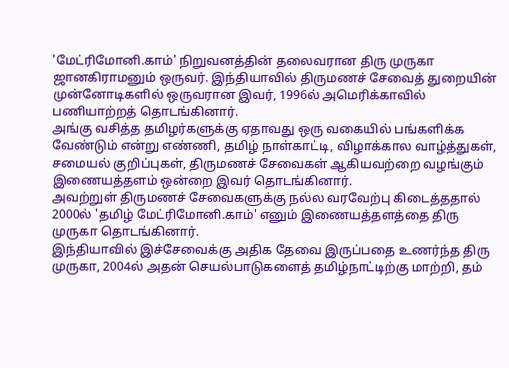'மேட்ரிமோனி.காம்' நிறுவனத்தின் தலைவரான திரு முருகா ஜானகிராமனும் ஒருவர். இந்தியாவில் திருமணச் சேவைத் துறையின் முன்னோடிகளில் ஒருவரான இவர், 1996ல் அமெரிக்காவில் பணியாற்றத் தொடங்கினார்.
அங்கு வசித்த தமிழர்களுக்கு ஏதாவது ஒரு வகையில் பங்களிக்க வேண்டும் என்று எண்ணி, தமிழ் நாள்காட்டி, விழாக்கால வாழ்த்துகள், சமையல் குறிப்புகள், திருமணச் சேவைகள் ஆகியவற்றை வழங்கும் இணையத்தளம் ஒன்றை இவர் தொடங்கினார்.
அவற்றுள் திருமணச் சேவைகளுக்கு நல்ல வரவேற்பு கிடைத்ததால் 2000ல் 'தமிழ் மேட்ரிமோனி.காம்' எனும் இணையத்தளத்தை திரு முருகா தொடங்கினார்.
இந்தியாவில் இச்சேவைக்கு அதிக தேவை இருப்பதை உணர்ந்த திரு முருகா, 2004ல் அதன் செயல்பாடுகளைத் தமிழ்நாட்டிற்கு மாற்றி, தம்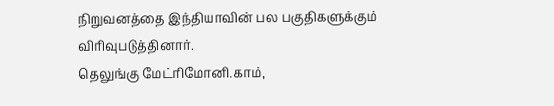நிறுவனத்தை இந்தியாவின் பல பகுதிகளுக்கும் விரிவுபடுத்தினார்.
தெலுங்கு மேட்ரிமோனி.காம்,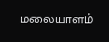மலையாளம்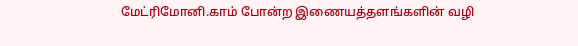மேட்ரிமோனி.காம் போன்ற இணையத்தளங்களின் வழி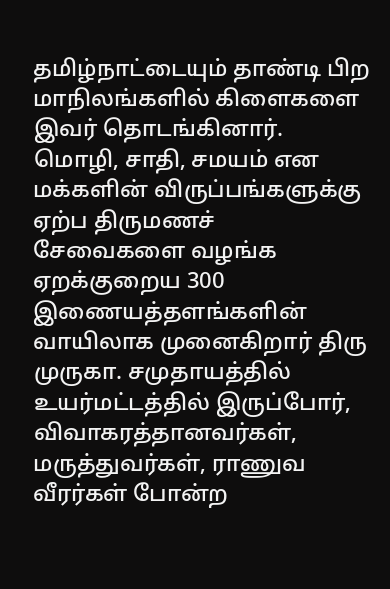தமிழ்நாட்டையும் தாண்டி பிற மாநிலங்களில் கிளைகளை இவர் தொடங்கினார்.
மொழி, சாதி, சமயம் என மக்களின் விருப்பங்களுக்கு ஏற்ப திருமணச் சேவைகளை வழங்க ஏறக்குறைய 300 இணையத்தளங்களின் வாயிலாக முனைகிறார் திரு முருகா. சமுதாயத்தில் உயர்மட்டத்தில் இருப்போர், விவாகரத்தானவர்கள், மருத்துவர்கள், ராணுவ வீரர்கள் போன்ற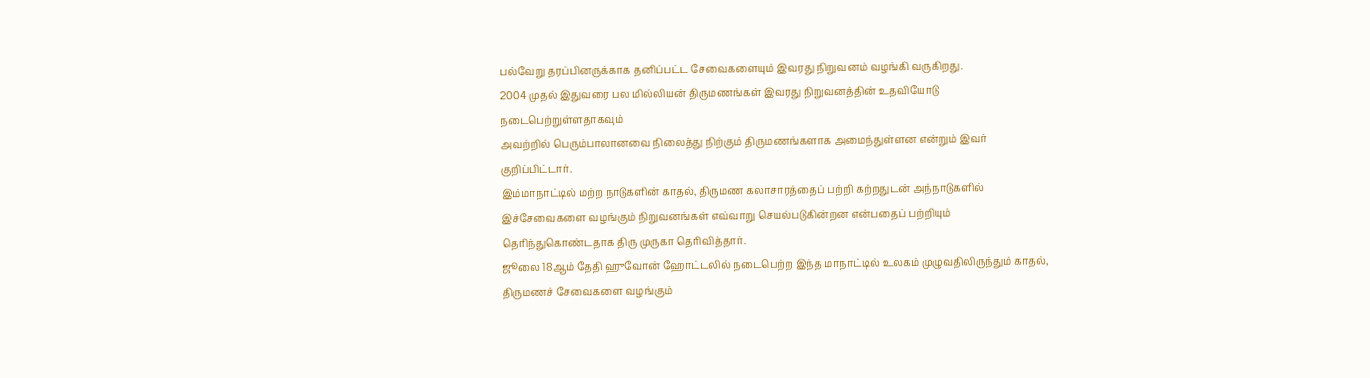பல்வேறு தரப்பினருக்காக தனிப்பட்ட சேவைகளையும் இவரது நிறுவனம் வழங்கி வருகிறது.
2004 முதல் இதுவரை பல மில்லியன் திருமணங்கள் இவரது நிறுவனத்தின் உதவியோடு நடைபெற்றுள்ளதாகவும்
அவற்றில் பெரும்பாலானவை நிலைத்து நிற்கும் திருமணங்களாக அமைந்துள்ளன என்றும் இவர் குறிப்பிட்டார்.
இம்மாநாட்டில் மற்ற நாடுகளின் காதல், திருமண கலாசாரத்தைப் பற்றி கற்றதுடன் அந்நாடுகளில் இச்சேவைகளை வழங்கும் நிறுவனங்கள் எவ்வாறு செயல்படுகின்றன என்பதைப் பற்றியும் தெரிந்துகொண்டதாக திரு முருகா தெரிவித்தார்.
ஜூலை 18ஆம் தேதி ஹுவோன் ஹோட்டலில் நடைபெற்ற இந்த மாநாட்டில் உலகம் முழுவதிலிருந்தும் காதல், திருமணச் சேவைகளை வழங்கும்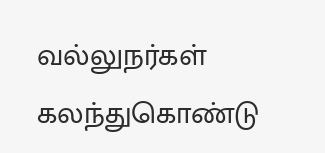வல்லுநர்கள் கலந்துகொண்டு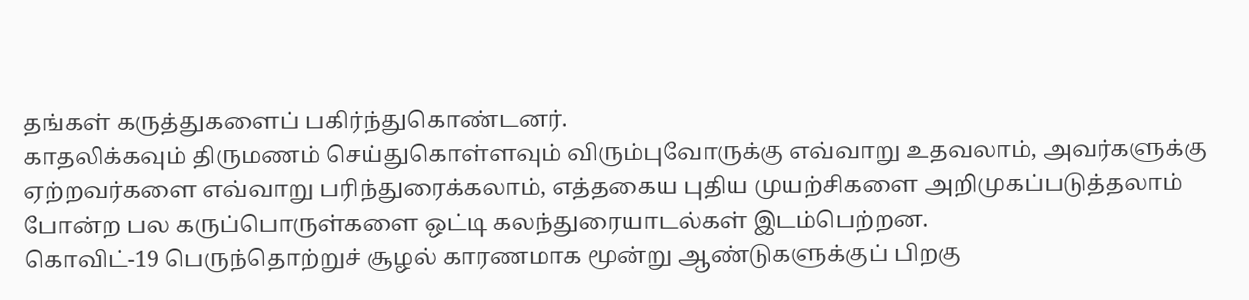தங்கள் கருத்துகளைப் பகிர்ந்துகொண்டனர்.
காதலிக்கவும் திருமணம் செய்துகொள்ளவும் விரும்புவோருக்கு எவ்வாறு உதவலாம், அவர்களுக்கு ஏற்றவர்களை எவ்வாறு பரிந்துரைக்கலாம், எத்தகைய புதிய முயற்சிகளை அறிமுகப்படுத்தலாம் போன்ற பல கருப்பொருள்களை ஒட்டி கலந்துரையாடல்கள் இடம்பெற்றன.
கொவிட்-19 பெருந்தொற்றுச் சூழல் காரணமாக மூன்று ஆண்டுகளுக்குப் பிறகு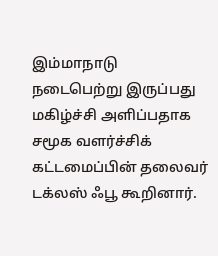இம்மாநாடு நடைபெற்று இருப்பது மகிழ்ச்சி அளிப்பதாக சமூக வளர்ச்சிக் கட்டமைப்பின் தலைவர் டக்லஸ் ஃபூ கூறினார்.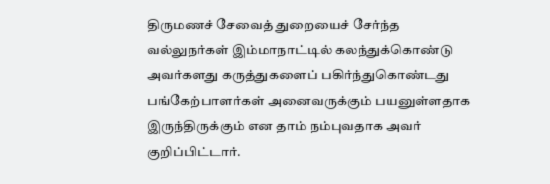திருமணச் சேவைத் துறையைச் சேர்ந்த வல்லுநர்கள் இம்மாநாட்டில் கலந்துக்கொண்டு அவர்களது கருத்துகளைப் பகிர்ந்துகொண்டது பங்கேற்பாளர்கள் அனைவருக்கும் பயனுள்ளதாக இருந்திருக்கும் என தாம் நம்புவதாக அவர் குறிப்பிட்டார்.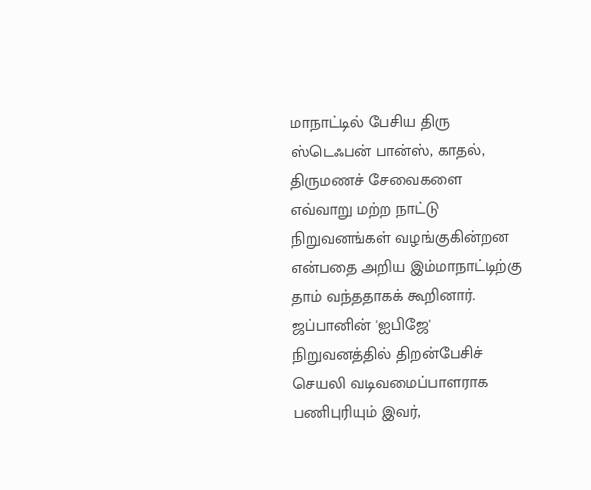மாநாட்டில் பேசிய திரு ஸ்டெஃபன் பான்ஸ், காதல், திருமணச் சேவைகளை எவ்வாறு மற்ற நாட்டு நிறுவனங்கள் வழங்குகின்றன என்பதை அறிய இம்மாநாட்டிற்கு தாம் வந்ததாகக் கூறினார்.
ஜப்பானின் 'ஐபிஜே' நிறுவனத்தில் திறன்பேசிச் செயலி வடிவமைப்பாளராக பணிபுரியும் இவர்,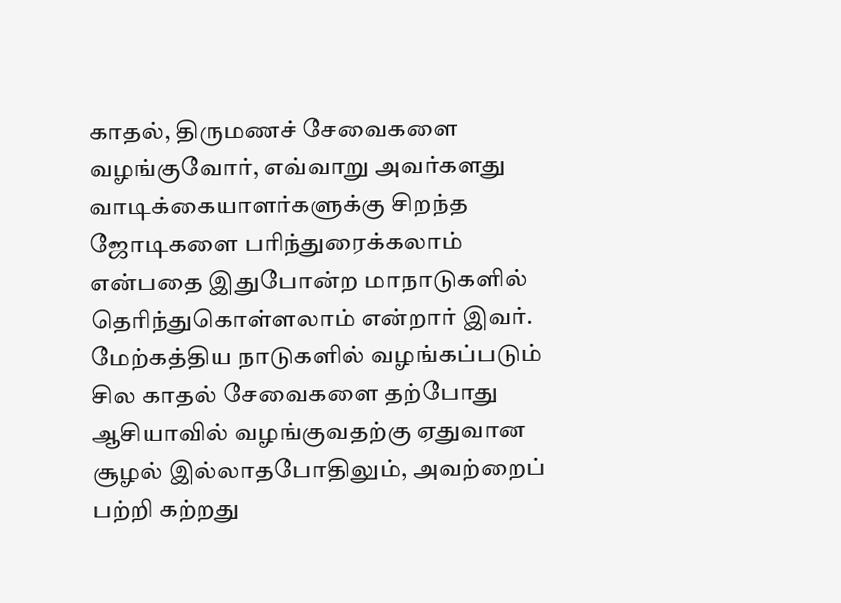காதல், திருமணச் சேவைகளை வழங்குவோர், எவ்வாறு அவர்களது வாடிக்கையாளர்களுக்கு சிறந்த ஜோடிகளை பரிந்துரைக்கலாம் என்பதை இதுபோன்ற மாநாடுகளில் தெரிந்துகொள்ளலாம் என்றார் இவர்.
மேற்கத்திய நாடுகளில் வழங்கப்படும் சில காதல் சேவைகளை தற்போது ஆசியாவில் வழங்குவதற்கு ஏதுவான சூழல் இல்லாதபோதிலும், அவற்றைப் பற்றி கற்றது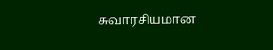சுவாரசியமான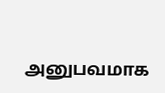அனுபவமாக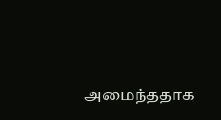அமைந்ததாக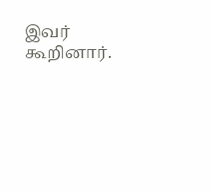இவர் கூறினார்.